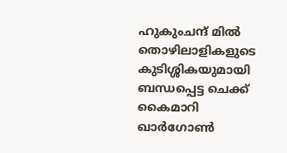ഹുകുംചന്ദ് മില്‍ തൊഴിലാളികളുടെ കുടിശ്ശികയുമായി ബന്ധപ്പെട്ട ചെക്ക് കൈമാറി
ഖാര്‍ഗോണ്‍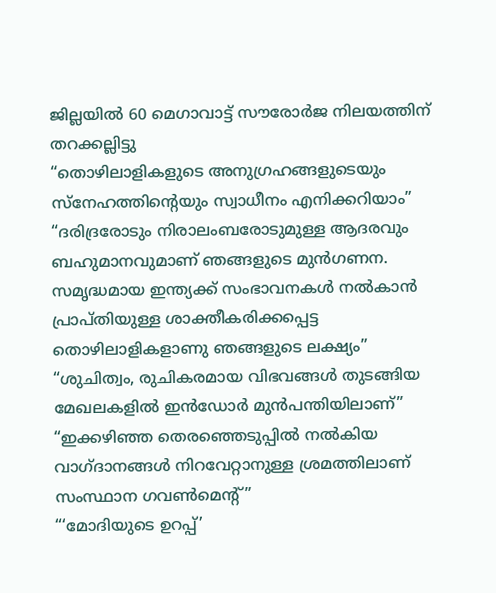ജില്ലയില്‍ 60 മെഗാവാട്ട് സൗരോര്‍ജ നിലയത്തിന് തറക്കല്ലിട്ടു
“തൊഴിലാളികളുടെ അനുഗ്രഹങ്ങളുടെയും സ്‌നേഹത്തിന്റെയും സ്വാധീനം എനിക്കറിയാം”
“ദരിദ്രരോടും നിരാലംബരോടുമുള്ള ആദരവും ബഹുമാനവുമാണ് ഞങ്ങളുടെ മുന്‍ഗണന. സമൃദ്ധമായ ഇന്ത്യക്ക് സംഭാവനകൾ നല്‍കാന്‍ പ്രാപ്തിയുള്ള ശാക്തീകരിക്കപ്പെട്ട തൊഴിലാളികളാണു ഞങ്ങളുടെ ലക്ഷ്യം”
“ശുചിത്വം, രുചികരമായ വിഭവങ്ങള്‍ തുടങ്ങിയ മേഖലകളില്‍ ഇന്‍ഡോര്‍ മുന്‍പന്തിയിലാണ്”
“ഇക്കഴിഞ്ഞ തെരഞ്ഞെടുപ്പില്‍ നൽകിയ വാഗ്ദാനങ്ങള്‍ നിറവേറ്റാനുള്ള ശ്രമത്തിലാണ് സംസ്ഥാന ഗവണ്‍മെന്റ്”
“‘മോദിയുടെ ഉറപ്പ്’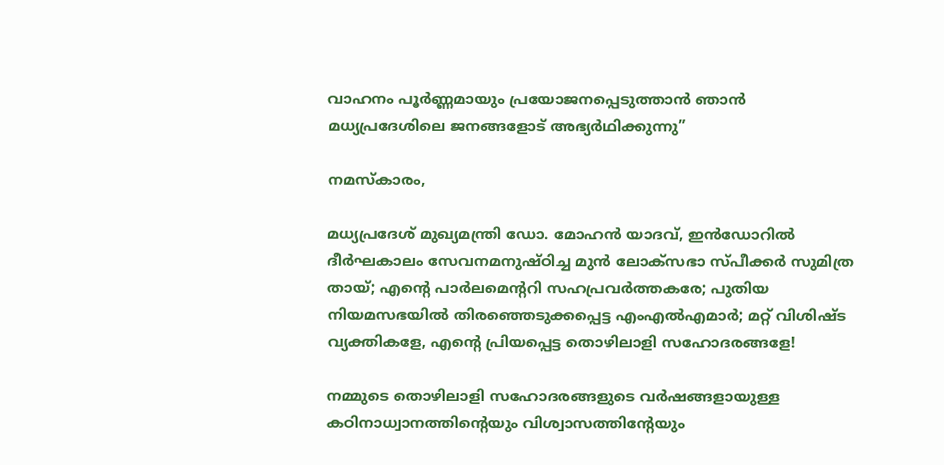വാഹനം പൂര്‍ണ്ണമായും പ്രയോജനപ്പെടുത്താന്‍ ഞാന്‍ മധ്യപ്രദേശിലെ ജനങ്ങളോട് അഭ്യര്‍ഥിക്കുന്നു”

നമസ്‌കാരം,

മധ്യപ്രദേശ് മുഖ്യമന്ത്രി ഡോ. മോഹന്‍ യാദവ്, ഇന്‍ഡോറില്‍ ദീര്‍ഘകാലം സേവനമനുഷ്ഠിച്ച മുന്‍ ലോക്സഭാ സ്പീക്കര്‍ സുമിത്ര തായ്; എന്റെ പാര്‍ലമെന്ററി സഹപ്രവര്‍ത്തകരേ; പുതിയ നിയമസഭയില്‍ തിരഞ്ഞെടുക്കപ്പെട്ട എംഎല്‍എമാര്‍; മറ്റ് വിശിഷ്ട വ്യക്തികളേ, എന്റെ പ്രിയപ്പെട്ട തൊഴിലാളി സഹോദരങ്ങളേ!

നമ്മുടെ തൊഴിലാളി സഹോദരങ്ങളുടെ വര്‍ഷങ്ങളായുള്ള കഠിനാധ്വാനത്തിന്റെയും വിശ്വാസത്തിന്റേയും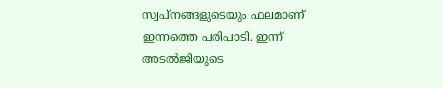സ്വപ്നങ്ങളുടെയും ഫലമാണ് ഇന്നത്തെ പരിപാടി. ഇന്ന് അടല്‍ജിയുടെ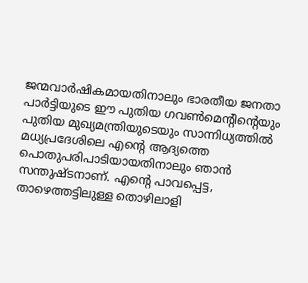ജന്മവാര്‍ഷികമായതിനാലും ഭാരതീയ ജനതാ പാര്‍ട്ടിയുടെ ഈ പുതിയ ഗവണ്‍മെന്റിന്റെയും പുതിയ മുഖ്യമന്ത്രിയുടെയും സാന്നിധ്യത്തില്‍ മധ്യപ്രദേശിലെ എന്റെ ആദ്യത്തെ പൊതുപരിപാടിയായതിനാലും ഞാന്‍ സന്തുഷ്ടനാണ്. എന്റെ പാവപ്പെട്ട, താഴെത്തട്ടിലുള്ള തൊഴിലാളി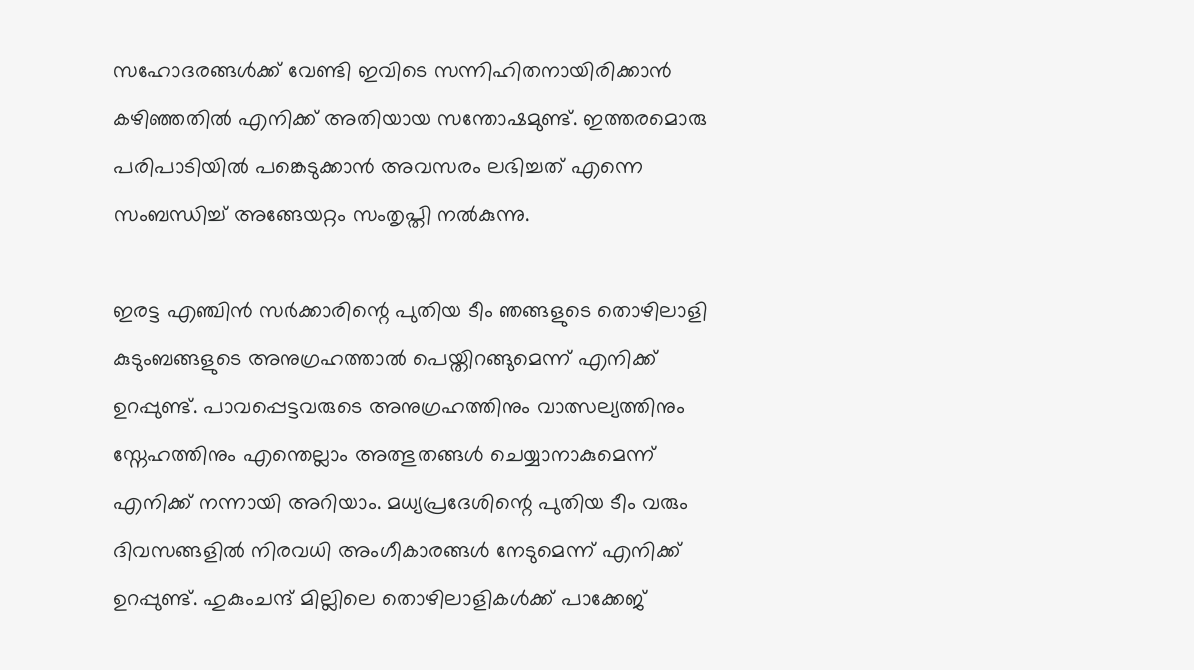സഹോദരങ്ങള്‍ക്ക് വേണ്ടി ഇവിടെ സന്നിഹിതനായിരിക്കാന്‍ കഴിഞ്ഞതില്‍ എനിക്ക് അതിയായ സന്തോഷമുണ്ട്. ഇത്തരമൊരു പരിപാടിയില്‍ പങ്കെടുക്കാന്‍ അവസരം ലഭിച്ചത് എന്നെ സംബന്ധിച്ച് അങ്ങേയറ്റം സംതൃപ്തി നല്‍കുന്നു.

ഇരട്ട എഞ്ചിന്‍ സര്‍ക്കാരിന്റെ പുതിയ ടീം ഞങ്ങളുടെ തൊഴിലാളി കുടുംബങ്ങളുടെ അനുഗ്രഹത്താല്‍ പെയ്തിറങ്ങുമെന്ന് എനിക്ക് ഉറപ്പുണ്ട്. പാവപ്പെട്ടവരുടെ അനുഗ്രഹത്തിനും വാത്സല്യത്തിനും സ്നേഹത്തിനും എന്തെല്ലാം അത്ഭുതങ്ങള്‍ ചെയ്യാനാകുമെന്ന് എനിക്ക് നന്നായി അറിയാം. മധ്യപ്രദേശിന്റെ പുതിയ ടീം വരും ദിവസങ്ങളില്‍ നിരവധി അംഗീകാരങ്ങള്‍ നേടുമെന്ന് എനിക്ക് ഉറപ്പുണ്ട്. ഹുകുംചന്ദ് മില്ലിലെ തൊഴിലാളികള്‍ക്ക് പാക്കേജ്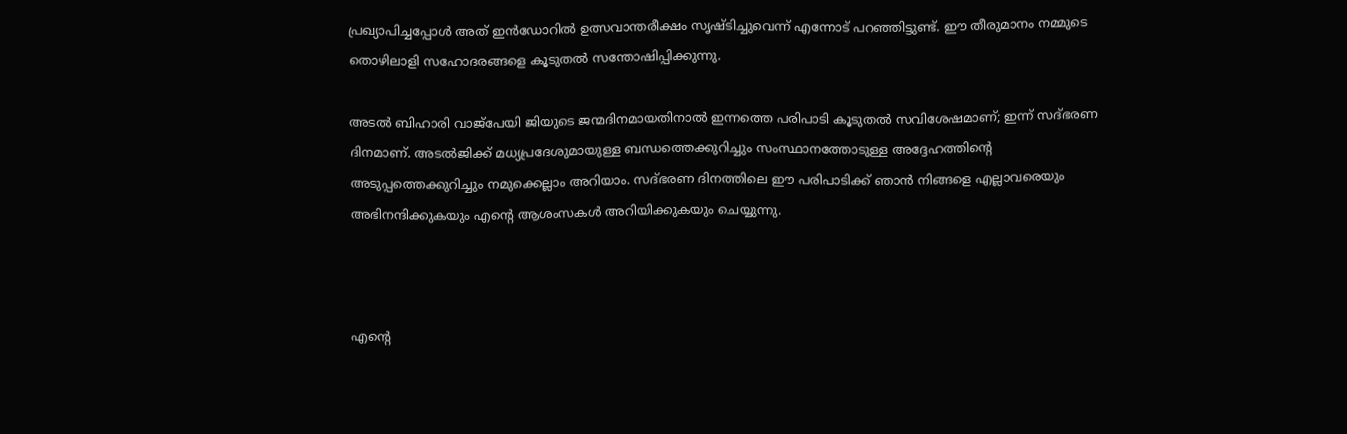പ്രഖ്യാപിച്ചപ്പോള്‍ അത് ഇന്‍ഡോറില്‍ ഉത്സവാന്തരീക്ഷം സൃഷ്ടിച്ചുവെന്ന് എന്നോട് പറഞ്ഞിട്ടുണ്ട്. ഈ തീരുമാനം നമ്മുടെ തൊഴിലാളി സഹോദരങ്ങളെ കൂടുതല്‍ സന്തോഷിപ്പിക്കുന്നു.

അടല്‍ ബിഹാരി വാജ്പേയി ജിയുടെ ജന്മദിനമായതിനാല്‍ ഇന്നത്തെ പരിപാടി കൂടുതല്‍ സവിശേഷമാണ്; ഇന്ന് സദ്ഭരണ ദിനമാണ്. അടല്‍ജിക്ക് മധ്യപ്രദേശുമായുള്ള ബന്ധത്തെക്കുറിച്ചും സംസ്ഥാനത്തോടുള്ള അദ്ദേഹത്തിന്റെ അടുപ്പത്തെക്കുറിച്ചും നമുക്കെല്ലാം അറിയാം. സദ്ഭരണ ദിനത്തിലെ ഈ പരിപാടിക്ക് ഞാന്‍ നിങ്ങളെ എല്ലാവരെയും അഭിനന്ദിക്കുകയും എന്റെ ആശംസകള്‍ അറിയിക്കുകയും ചെയ്യുന്നു.



എന്റെ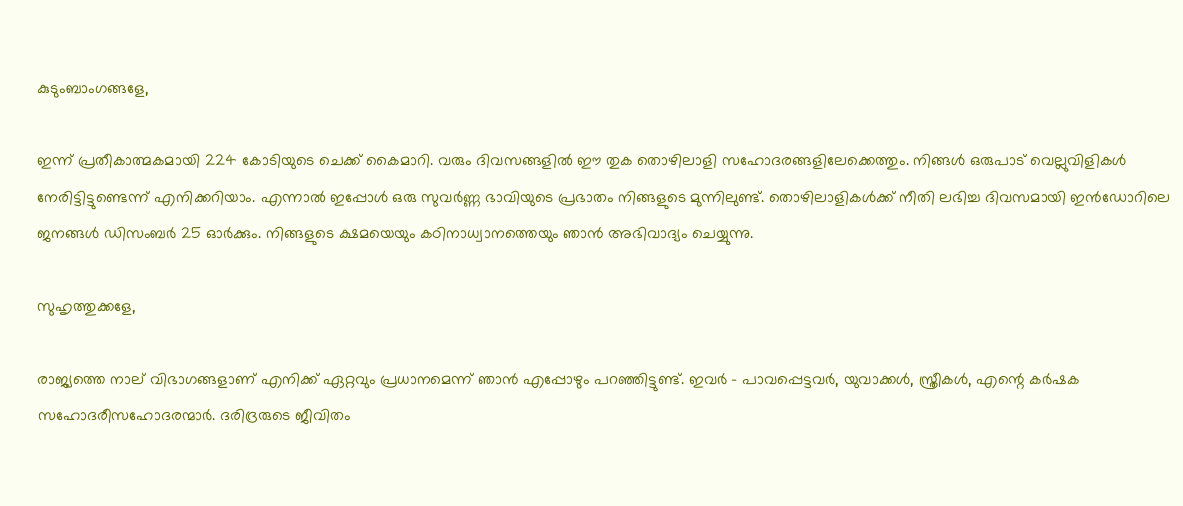കുടുംബാംഗങ്ങളേ,

ഇന്ന് പ്രതീകാത്മകമായി 224 കോടിയുടെ ചെക്ക് കൈമാറി. വരും ദിവസങ്ങളില്‍ ഈ തുക തൊഴിലാളി സഹോദരങ്ങളിലേക്കെത്തും. നിങ്ങള്‍ ഒരുപാട് വെല്ലുവിളികള്‍ നേരിട്ടിട്ടുണ്ടെന്ന് എനിക്കറിയാം. എന്നാല്‍ ഇപ്പോള്‍ ഒരു സുവര്‍ണ്ണ ഭാവിയുടെ പ്രഭാതം നിങ്ങളുടെ മുന്നിലുണ്ട്. തൊഴിലാളികള്‍ക്ക് നീതി ലഭിച്ച ദിവസമായി ഇന്‍ഡോറിലെ ജനങ്ങള്‍ ഡിസംബര്‍ 25 ഓര്‍ക്കും. നിങ്ങളുടെ ക്ഷമയെയും കഠിനാധ്വാനത്തെയും ഞാന്‍ അഭിവാദ്യം ചെയ്യുന്നു.

സുഹൃത്തുക്കളേ,

രാജ്യത്തെ നാല് വിഭാഗങ്ങളാണ് എനിക്ക് ഏറ്റവും പ്രധാനമെന്ന് ഞാന്‍ എപ്പോഴും പറഞ്ഞിട്ടുണ്ട്. ഇവര്‍ - പാവപ്പെട്ടവര്‍, യുവാക്കള്‍, സ്ത്രീകള്‍, എന്റെ കര്‍ഷക സഹോദരീസഹോദരന്മാര്‍. ദരിദ്രരുടെ ജീവിതം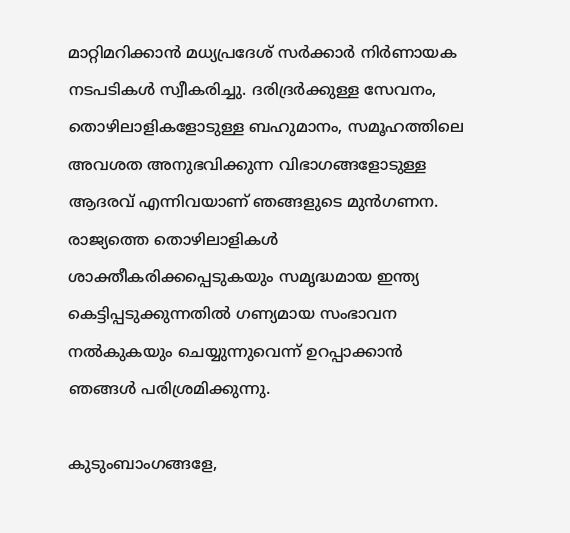മാറ്റിമറിക്കാന്‍ മധ്യപ്രദേശ് സര്‍ക്കാര്‍ നിര്‍ണായക നടപടികള്‍ സ്വീകരിച്ചു. ദരിദ്രര്‍ക്കുള്ള സേവനം, തൊഴിലാളികളോടുള്ള ബഹുമാനം, സമൂഹത്തിലെ അവശത അനുഭവിക്കുന്ന വിഭാഗങ്ങളോടുള്ള ആദരവ് എന്നിവയാണ് ഞങ്ങളുടെ മുന്‍ഗണന. രാജ്യത്തെ തൊഴിലാളികള്‍ ശാക്തീകരിക്കപ്പെടുകയും സമൃദ്ധമായ ഇന്ത്യ കെട്ടിപ്പടുക്കുന്നതില്‍ ഗണ്യമായ സംഭാവന നല്‍കുകയും ചെയ്യുന്നുവെന്ന് ഉറപ്പാക്കാന്‍ ഞങ്ങള്‍ പരിശ്രമിക്കുന്നു.

കുടുംബാംഗങ്ങളേ,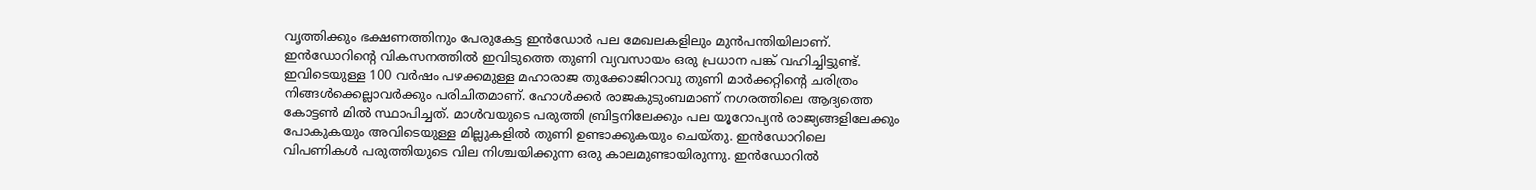വൃത്തിക്കും ഭക്ഷണത്തിനും പേരുകേട്ട ഇന്‍ഡോര്‍ പല മേഖലകളിലും മുന്‍പന്തിയിലാണ്. ഇന്‍ഡോറിന്റെ വികസനത്തില്‍ ഇവിടുത്തെ തുണി വ്യവസായം ഒരു പ്രധാന പങ്ക് വഹിച്ചിട്ടുണ്ട്. ഇവിടെയുള്ള 100 വര്‍ഷം പഴക്കമുള്ള മഹാരാജ തുക്കോജിറാവു തുണി മാര്‍ക്കറ്റിന്റെ ചരിത്രം നിങ്ങള്‍ക്കെല്ലാവര്‍ക്കും പരിചിതമാണ്. ഹോള്‍ക്കര്‍ രാജകുടുംബമാണ് നഗരത്തിലെ ആദ്യത്തെ കോട്ടണ്‍ മില്‍ സ്ഥാപിച്ചത്. മാള്‍വയുടെ പരുത്തി ബ്രിട്ടനിലേക്കും പല യൂറോപ്യന്‍ രാജ്യങ്ങളിലേക്കും പോകുകയും അവിടെയുള്ള മില്ലുകളില്‍ തുണി ഉണ്ടാക്കുകയും ചെയ്തു. ഇന്‍ഡോറിലെ വിപണികള്‍ പരുത്തിയുടെ വില നിശ്ചയിക്കുന്ന ഒരു കാലമുണ്ടായിരുന്നു. ഇന്‍ഡോറില്‍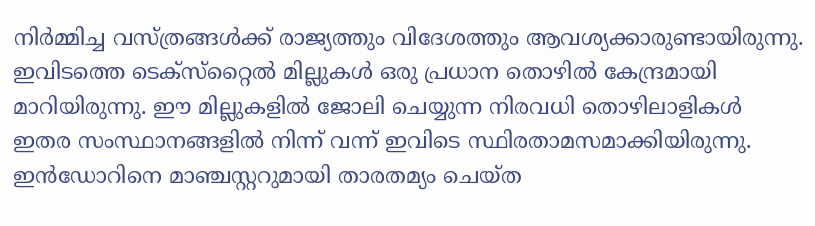നിര്‍മ്മിച്ച വസ്ത്രങ്ങള്‍ക്ക് രാജ്യത്തും വിദേശത്തും ആവശ്യക്കാരുണ്ടായിരുന്നു. ഇവിടത്തെ ടെക്‌സ്‌റ്റൈല്‍ മില്ലുകള്‍ ഒരു പ്രധാന തൊഴില്‍ കേന്ദ്രമായി മാറിയിരുന്നു. ഈ മില്ലുകളില്‍ ജോലി ചെയ്യുന്ന നിരവധി തൊഴിലാളികള്‍ ഇതര സംസ്ഥാനങ്ങളില്‍ നിന്ന് വന്ന് ഇവിടെ സ്ഥിരതാമസമാക്കിയിരുന്നു. ഇന്‍ഡോറിനെ മാഞ്ചസ്റ്ററുമായി താരതമ്യം ചെയ്ത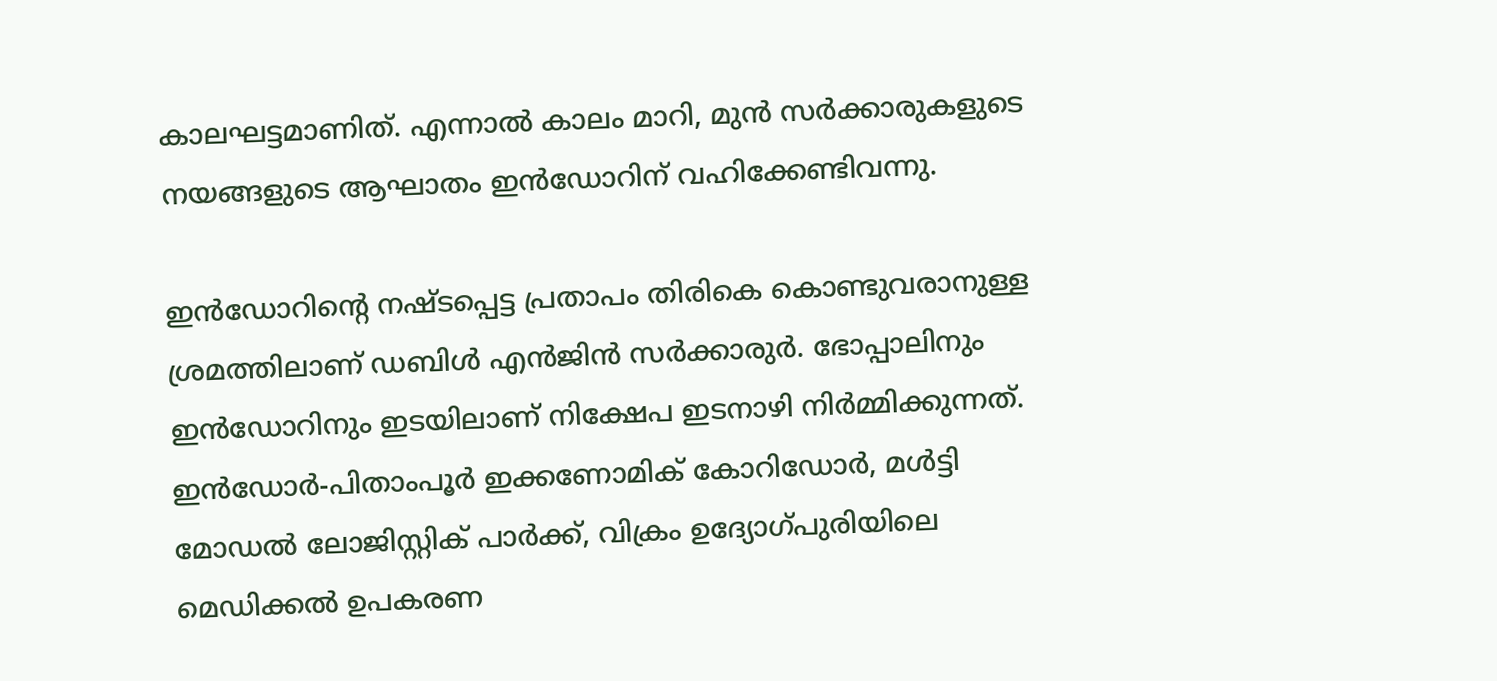കാലഘട്ടമാണിത്. എന്നാല്‍ കാലം മാറി, മുന്‍ സര്‍ക്കാരുകളുടെ നയങ്ങളുടെ ആഘാതം ഇന്‍ഡോറിന് വഹിക്കേണ്ടിവന്നു.

ഇന്‍ഡോറിന്റെ നഷ്ടപ്പെട്ട പ്രതാപം തിരികെ കൊണ്ടുവരാനുള്ള ശ്രമത്തിലാണ് ഡബിള്‍ എന്‍ജിന്‍ സര്‍ക്കാരുര്‍. ഭോപ്പാലിനും ഇന്‍ഡോറിനും ഇടയിലാണ് നിക്ഷേപ ഇടനാഴി നിര്‍മ്മിക്കുന്നത്. ഇന്‍ഡോര്‍-പിതാംപൂര്‍ ഇക്കണോമിക് കോറിഡോര്‍, മള്‍ട്ടി മോഡല്‍ ലോജിസ്റ്റിക് പാര്‍ക്ക്, വിക്രം ഉദ്യോഗ്പുരിയിലെ മെഡിക്കല്‍ ഉപകരണ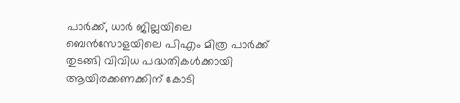പാര്‍ക്ക്, ധാര്‍ ജില്ലയിലെ ബെന്‍സോളയിലെ പിഎം മിത്ര പാര്‍ക്ക് തുടങ്ങി വിവിധ പദ്ധതികള്‍ക്കായി ആയിരക്കണക്കിന് കോടി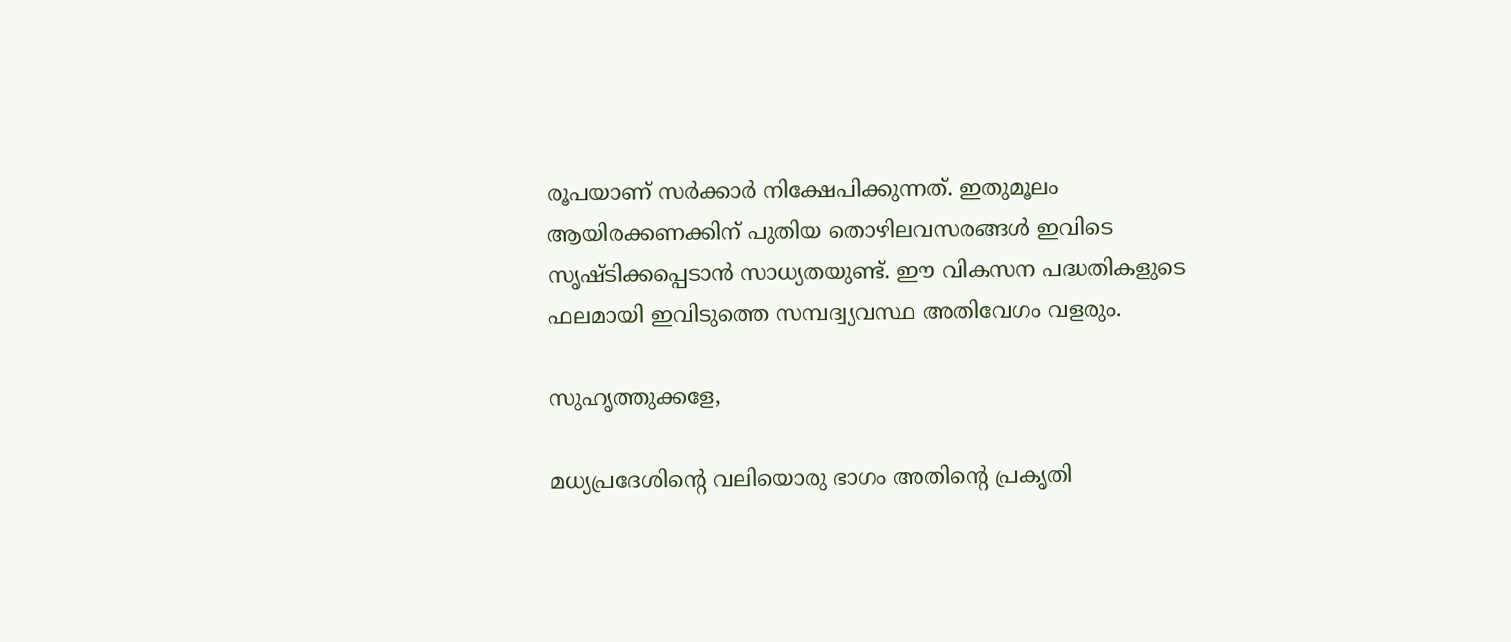രൂപയാണ് സര്‍ക്കാര്‍ നിക്ഷേപിക്കുന്നത്. ഇതുമൂലം ആയിരക്കണക്കിന് പുതിയ തൊഴിലവസരങ്ങള്‍ ഇവിടെ സൃഷ്ടിക്കപ്പെടാന്‍ സാധ്യതയുണ്ട്. ഈ വികസന പദ്ധതികളുടെ ഫലമായി ഇവിടുത്തെ സമ്പദ്വ്യവസ്ഥ അതിവേഗം വളരും.

സുഹൃത്തുക്കളേ,

മധ്യപ്രദേശിന്റെ വലിയൊരു ഭാഗം അതിന്റെ പ്രകൃതി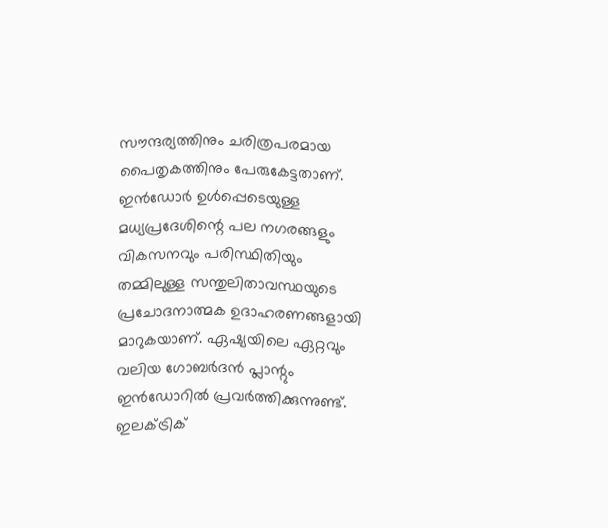സൗന്ദര്യത്തിനും ചരിത്രപരമായ പൈതൃകത്തിനും പേരുകേട്ടതാണ്. ഇന്‍ഡോര്‍ ഉള്‍പ്പെടെയുള്ള മധ്യപ്രദേശിന്റെ പല നഗരങ്ങളും വികസനവും പരിസ്ഥിതിയും തമ്മിലുള്ള സന്തുലിതാവസ്ഥയുടെ പ്രചോദനാത്മക ഉദാഹരണങ്ങളായി മാറുകയാണ്. ഏഷ്യയിലെ ഏറ്റവും വലിയ ഗോബര്‍ദന്‍ പ്ലാന്റും ഇന്‍ഡോറില്‍ പ്രവര്‍ത്തിക്കുന്നുണ്ട്. ഇലക്ട്രിക്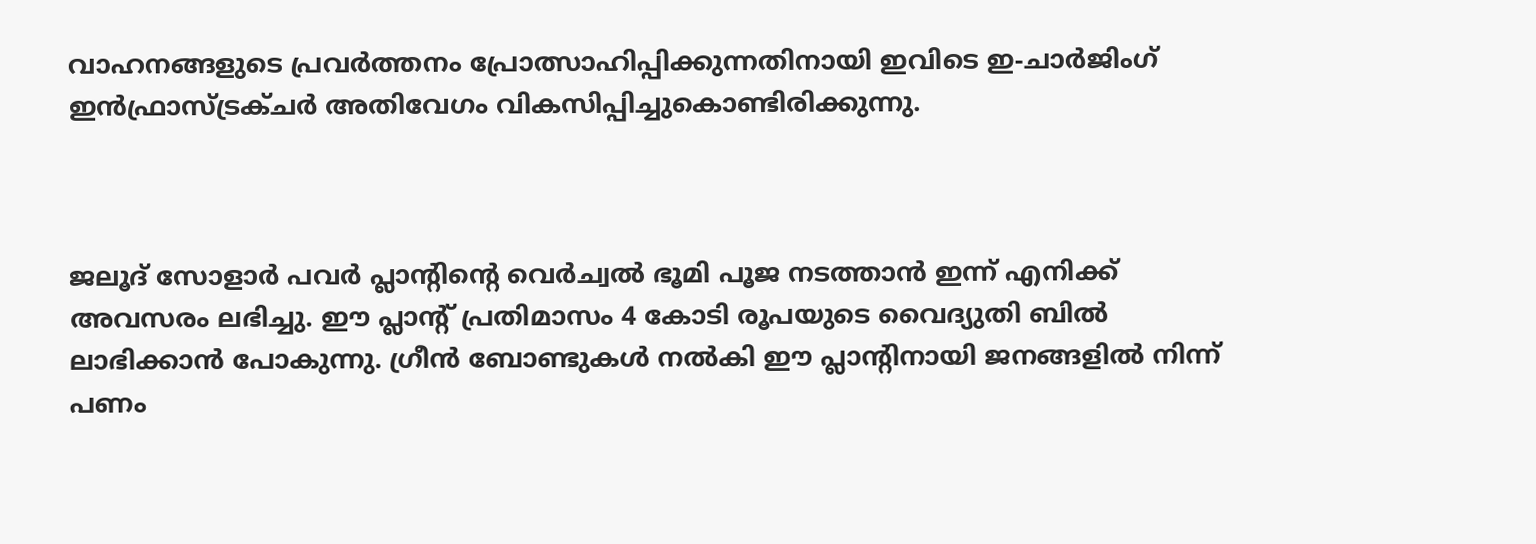വാഹനങ്ങളുടെ പ്രവര്‍ത്തനം പ്രോത്സാഹിപ്പിക്കുന്നതിനായി ഇവിടെ ഇ-ചാര്‍ജിംഗ് ഇന്‍ഫ്രാസ്ട്രക്ചര്‍ അതിവേഗം വികസിപ്പിച്ചുകൊണ്ടിരിക്കുന്നു.



ജലൂദ് സോളാര്‍ പവര്‍ പ്ലാന്റിന്റെ വെര്‍ച്വല്‍ ഭൂമി പൂജ നടത്താന്‍ ഇന്ന് എനിക്ക് അവസരം ലഭിച്ചു. ഈ പ്ലാന്റ് പ്രതിമാസം 4 കോടി രൂപയുടെ വൈദ്യുതി ബില്‍ ലാഭിക്കാന്‍ പോകുന്നു. ഗ്രീന്‍ ബോണ്ടുകള്‍ നല്‍കി ഈ പ്ലാന്റിനായി ജനങ്ങളില്‍ നിന്ന് പണം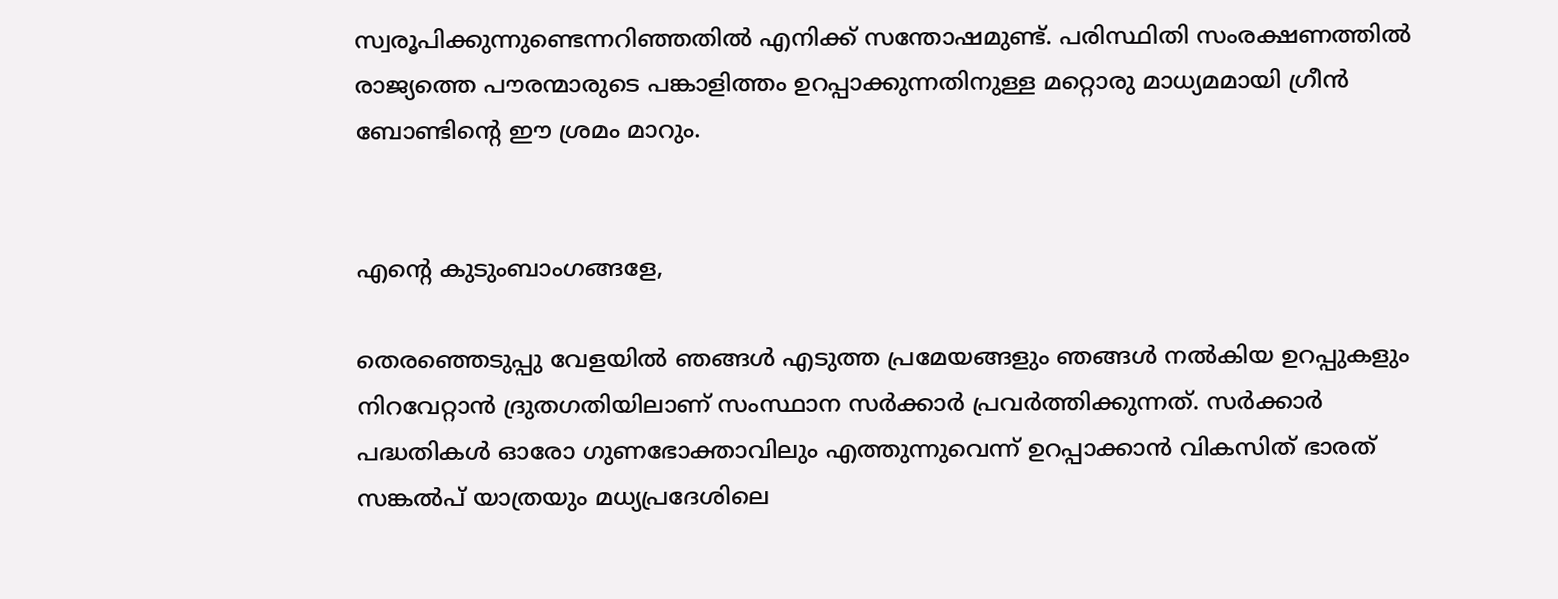സ്വരൂപിക്കുന്നുണ്ടെന്നറിഞ്ഞതില്‍ എനിക്ക് സന്തോഷമുണ്ട്. പരിസ്ഥിതി സംരക്ഷണത്തില്‍ രാജ്യത്തെ പൗരന്മാരുടെ പങ്കാളിത്തം ഉറപ്പാക്കുന്നതിനുള്ള മറ്റൊരു മാധ്യമമായി ഗ്രീന്‍ ബോണ്ടിന്റെ ഈ ശ്രമം മാറും.


എന്റെ കുടുംബാംഗങ്ങളേ,

തെരഞ്ഞെടുപ്പു വേളയില്‍ ഞങ്ങള്‍ എടുത്ത പ്രമേയങ്ങളും ഞങ്ങള്‍ നല്‍കിയ ഉറപ്പുകളും നിറവേറ്റാന്‍ ദ്രുതഗതിയിലാണ് സംസ്ഥാന സര്‍ക്കാര്‍ പ്രവര്‍ത്തിക്കുന്നത്. സര്‍ക്കാര്‍ പദ്ധതികള്‍ ഓരോ ഗുണഭോക്താവിലും എത്തുന്നുവെന്ന് ഉറപ്പാക്കാന്‍ വികസിത് ഭാരത് സങ്കല്‍പ് യാത്രയും മധ്യപ്രദേശിലെ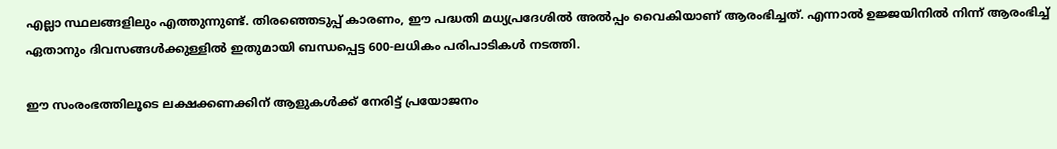എല്ലാ സ്ഥലങ്ങളിലും എത്തുന്നുണ്ട്. തിരഞ്ഞെടുപ്പ് കാരണം, ഈ പദ്ധതി മധ്യപ്രദേശില്‍ അല്‍പ്പം വൈകിയാണ് ആരംഭിച്ചത്. എന്നാല്‍ ഉജ്ജയിനില്‍ നിന്ന് ആരംഭിച്ച് ഏതാനും ദിവസങ്ങള്‍ക്കുള്ളില്‍ ഇതുമായി ബന്ധപ്പെട്ട 600-ലധികം പരിപാടികള്‍ നടത്തി.

ഈ സംരംഭത്തിലൂടെ ലക്ഷക്കണക്കിന് ആളുകള്‍ക്ക് നേരിട്ട് പ്രയോജനം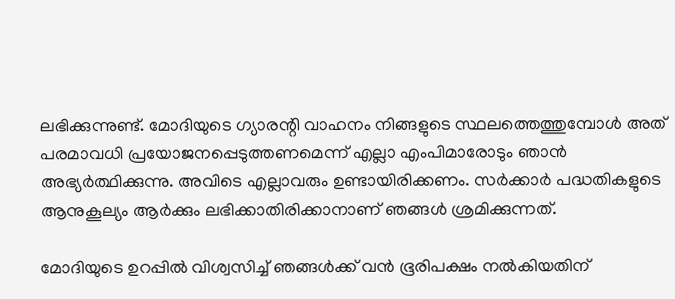ലഭിക്കുന്നുണ്ട്. മോദിയുടെ ഗ്യാരന്റി വാഹനം നിങ്ങളുടെ സ്ഥലത്തെത്തുമ്പോള്‍ അത് പരമാവധി പ്രയോജനപ്പെടുത്തണമെന്ന് എല്ലാ എംപിമാരോടും ഞാന്‍ അഭ്യര്‍ത്ഥിക്കുന്നു. അവിടെ എല്ലാവരും ഉണ്ടായിരിക്കണം. സര്‍ക്കാര്‍ പദ്ധതികളുടെ ആനുകൂല്യം ആര്‍ക്കും ലഭിക്കാതിരിക്കാനാണ് ഞങ്ങള്‍ ശ്രമിക്കുന്നത്.

മോദിയുടെ ഉറപ്പില്‍ വിശ്വസിച്ച് ഞങ്ങള്‍ക്ക് വന്‍ ഭൂരിപക്ഷം നല്‍കിയതിന്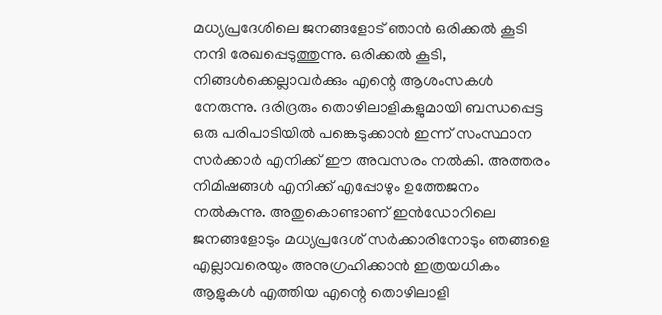മധ്യപ്രദേശിലെ ജനങ്ങളോട് ഞാന്‍ ഒരിക്കല്‍ കൂടി നന്ദി രേഖപ്പെടുത്തുന്നു. ഒരിക്കല്‍ കൂടി, നിങ്ങള്‍ക്കെല്ലാവര്‍ക്കും എന്റെ ആശംസകള്‍ നേരുന്നു. ദരിദ്രരും തൊഴിലാളികളുമായി ബന്ധപ്പെട്ട ഒരു പരിപാടിയില്‍ പങ്കെടുക്കാന്‍ ഇന്ന് സംസ്ഥാന സര്‍ക്കാര്‍ എനിക്ക് ഈ അവസരം നല്‍കി. അത്തരം നിമിഷങ്ങള്‍ എനിക്ക് എപ്പോഴും ഉത്തേജനം നല്‍കുന്നു. അതുകൊണ്ടാണ് ഇന്‍ഡോറിലെ ജനങ്ങളോടും മധ്യപ്രദേശ് സര്‍ക്കാരിനോടും ഞങ്ങളെ എല്ലാവരെയും അനുഗ്രഹിക്കാന്‍ ഇത്രയധികം ആളുകള്‍ എത്തിയ എന്റെ തൊഴിലാളി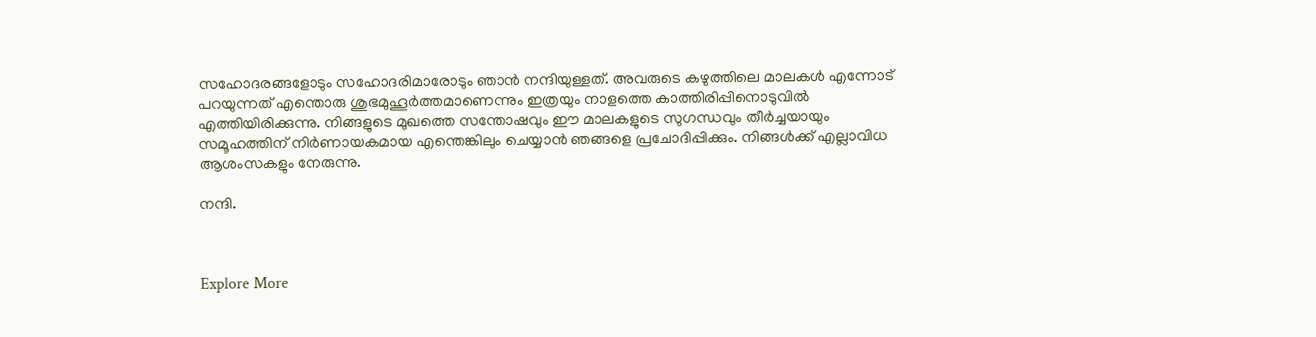സഹോദരങ്ങളോടും സഹോദരിമാരോടും ഞാന്‍ നന്ദിയുള്ളത്. അവരുടെ കഴുത്തിലെ മാലകള്‍ എന്നോട് പറയുന്നത് എന്തൊരു ശുഭമുഹൂര്‍ത്തമാണെന്നും ഇത്രയും നാളത്തെ കാത്തിരിപ്പിനൊടുവില്‍ എത്തിയിരിക്കുന്നു. നിങ്ങളുടെ മുഖത്തെ സന്തോഷവും ഈ മാലകളുടെ സുഗന്ധവും തീര്‍ച്ചയായും സമൂഹത്തിന് നിര്‍ണായകമായ എന്തെങ്കിലും ചെയ്യാന്‍ ഞങ്ങളെ പ്രചോദിപ്പിക്കും. നിങ്ങള്‍ക്ക് എല്ലാവിധ ആശംസകളും നേരുന്നു.

നന്ദി.



Explore More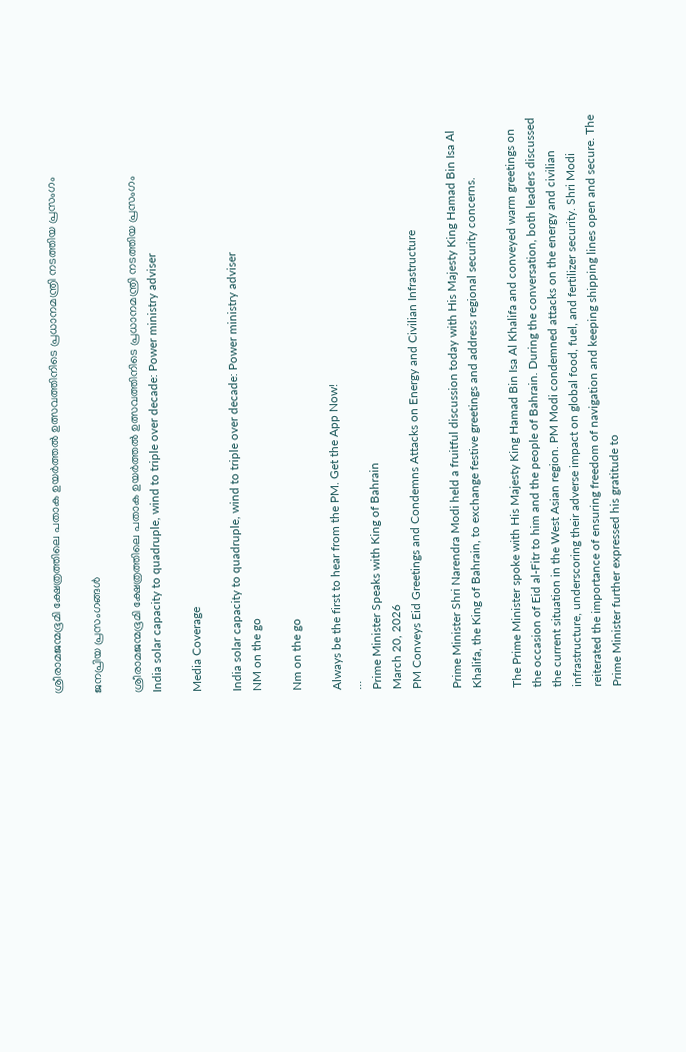ശ്രീരാമജന്മഭൂമി ക്ഷേത്രത്തിലെ പതാക ഉയർത്തൽ ഉത്സവത്തിനിടെ പ്രധാനമന്ത്രി നടത്തിയ പ്രസംഗം

ജനപ്രിയ പ്രസംഗങ്ങൾ

ശ്രീരാമജന്മഭൂമി ക്ഷേത്രത്തിലെ പതാക ഉയർത്തൽ ഉത്സവത്തിനിടെ പ്രധാനമന്ത്രി നടത്തിയ പ്രസംഗം
India solar capacity to quadruple, wind to triple over decade: Power ministry adviser

Media Coverage

India solar capacity to quadruple, wind to triple over decade: Power ministry adviser
NM on the go

Nm on the go

Always be the first to hear from the PM. Get the App Now!
...
Prime Minister Speaks with King of Bahrain
March 20, 2026
PM Conveys Eid Greetings and Condemns Attacks on Energy and Civilian Infrastructure

Prime Minister Shri Narendra Modi held a fruitful discussion today with His Majesty King Hamad Bin Isa Al Khalifa, the King of Bahrain, to exchange festive greetings and address regional security concerns.

The Prime Minister spoke with His Majesty King Hamad Bin Isa Al Khalifa and conveyed warm greetings on the occasion of Eid al-Fitr to him and the people of Bahrain. During the conversation, both leaders discussed the current situation in the West Asian region. PM Modi condemned attacks on the energy and civilian infrastructure, underscoring their adverse impact on global food, fuel, and fertilizer security. Shri Modi reiterated the importance of ensuring freedom of navigation and keeping shipping lines open and secure. The Prime Minister further expressed his gratitude to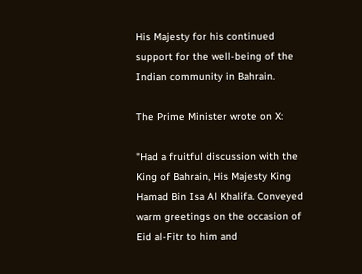His Majesty for his continued support for the well-being of the Indian community in Bahrain.

The Prime Minister wrote on X:

"Had a fruitful discussion with the King of Bahrain, His Majesty King Hamad Bin Isa Al Khalifa. Conveyed warm greetings on the occasion of Eid al-Fitr to him and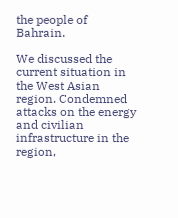the people of Bahrain.

We discussed the current situation in the West Asian region. Condemned attacks on the energy and civilian infrastructure in the region,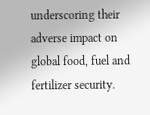underscoring their adverse impact on global food, fuel and fertilizer security.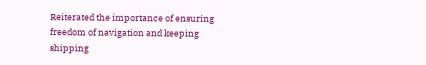Reiterated the importance of ensuring freedom of navigation and keeping shipping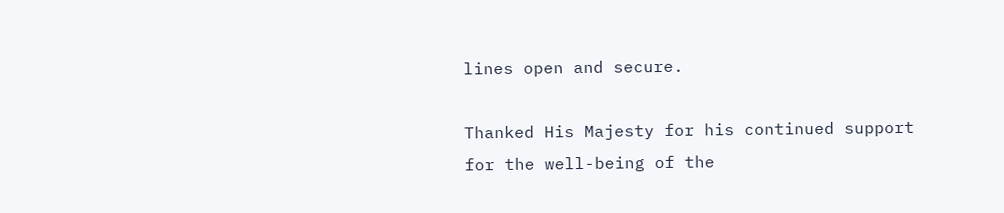lines open and secure.

Thanked His Majesty for his continued support for the well-being of the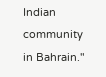Indian community in Bahrain."